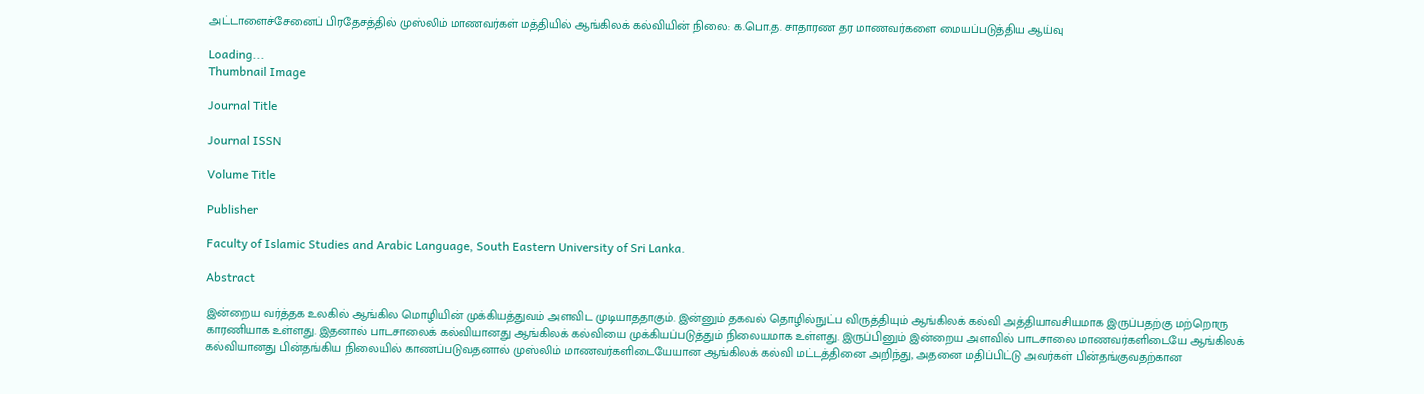அட்டாளைச்சேனைப் பிரதேசத்தில் முஸ்லிம் மாணவர்கள் மத்தியில் ஆங்கிலக் கல்வியின் நிலை: க.பொ.த. சாதாரண தர மாணவர்களை மையப்படுத்திய ஆய்வு

Loading...
Thumbnail Image

Journal Title

Journal ISSN

Volume Title

Publisher

Faculty of Islamic Studies and Arabic Language, South Eastern University of Sri Lanka.

Abstract

இன்றைய வர்த்தக உலகில் ஆங்கில மொழியின் முக்கியத்துவம் அளவிட முடியாததாகும். இன்னும் தகவல் தொழில்நுட்ப விருத்தியும் ஆங்கிலக் கல்வி அத்தியாவசியமாக இருப்பதற்கு மற்றொரு காரணியாக உள்ளது. இதனால் பாடசாலைக் கல்வியானது ஆங்கிலக் கல்வியை முக்கியப்படுத்தும் நிலையமாக உள்ளது. இருப்பினும் இன்றைய அளவில் பாடசாலை மாணவர்களிடையே ஆங்கிலக் கல்வியானது பின்தங்கிய நிலையில் காணப்படுவதனால் முஸ்லிம் மாணவர்களிடையேயான ஆங்கிலக் கல்வி மட்டத்தினை அறிந்து, அதனை மதிப்பிட்டு அவர்கள் பின்தங்குவதற்கான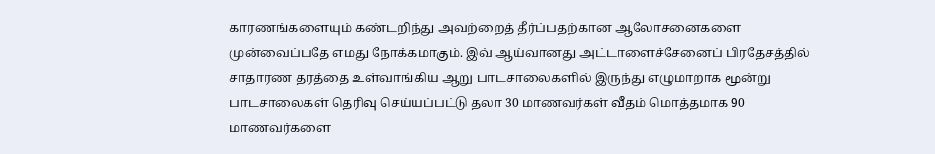காரணங்களையும் கண்டறிந்து அவற்றைத் தீர்ப்பதற்கான ஆலோசனைகளை முன்வைப்பதே எமது நோக்கமாகும். இவ் ஆய்வானது அட்டாளைச்சேனைப் பிரதேசத்தில் சாதாரண தரத்தை உள்வாங்கிய ஆறு பாடசாலைகளில் இருந்து எழுமாறாக மூன்று பாடசாலைகள் தெரிவு செய்யப்பட்டு தலா 30 மாணவர்கள் வீதம் மொத்தமாக 90 மாணவர்களை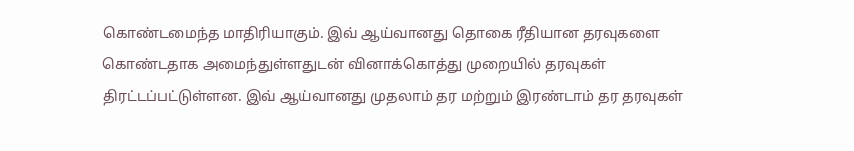கொண்டமைந்த மாதிரியாகும். இவ் ஆய்வானது தொகை ரீதியான தரவுகளை கொண்டதாக அமைந்துள்ளதுடன் வினாக்கொத்து முறையில் தரவுகள் திரட்டப்பட்டுள்ளன. இவ் ஆய்வானது முதலாம் தர மற்றும் இரண்டாம் தர தரவுகள்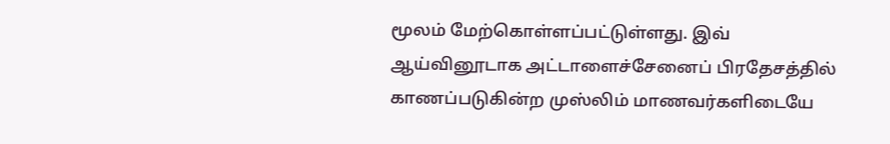மூலம் மேற்கொள்ளப்பட்டுள்ளது. இவ் ஆய்வினூடாக அட்டாளைச்சேனைப் பிரதேசத்தில் காணப்படுகின்ற முஸ்லிம் மாணவர்களிடையே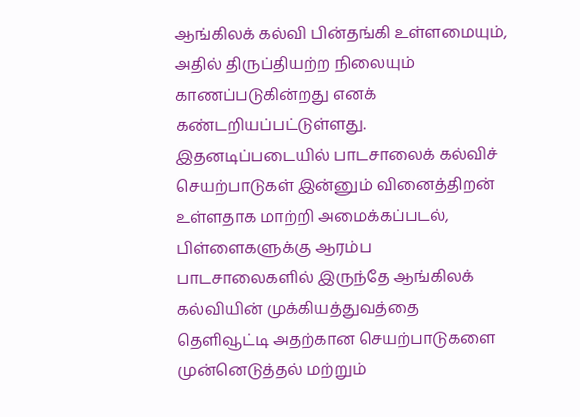ஆங்கிலக் கல்வி பின்தங்கி உள்ளமையும், அதில் திருப்தியற்ற நிலையும் காணப்படுகின்றது எனக் கண்டறியப்பட்டுள்ளது. இதனடிப்படையில் பாடசாலைக் கல்விச் செயற்பாடுகள் இன்னும் வினைத்திறன் உள்ளதாக மாற்றி அமைக்கப்படல், பிள்ளைகளுக்கு ஆரம்ப பாடசாலைகளில் இருந்தே ஆங்கிலக் கல்வியின் முக்கியத்துவத்தை தெளிவூட்டி அதற்கான செயற்பாடுகளை முன்னெடுத்தல் மற்றும்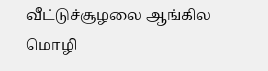வீட்டுச்சூழலை ஆங்கில மொழி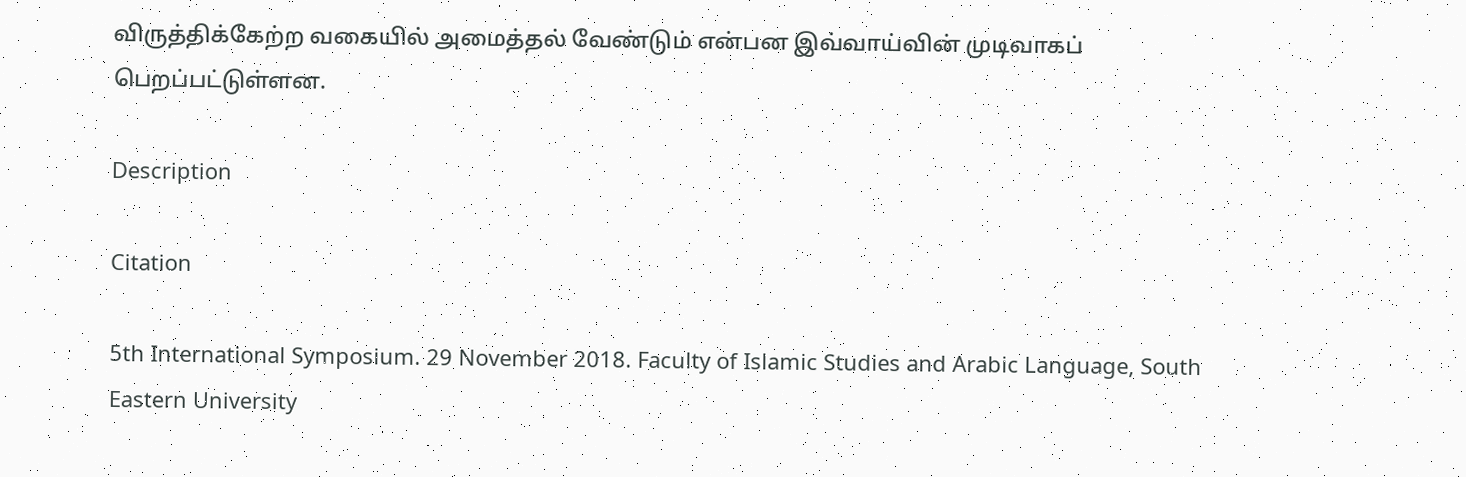விருத்திக்கேற்ற வகையில் அமைத்தல் வேண்டும் என்பன இவ்வாய்வின் முடிவாகப் பெறப்பட்டுள்ளன.

Description

Citation

5th International Symposium. 29 November 2018. Faculty of Islamic Studies and Arabic Language, South Eastern University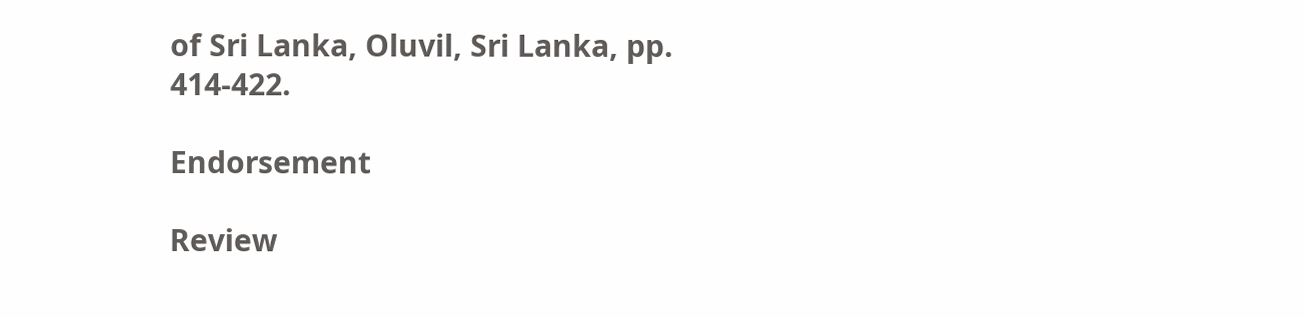of Sri Lanka, Oluvil, Sri Lanka, pp. 414-422.

Endorsement

Review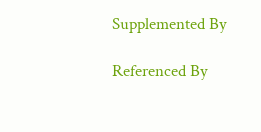Supplemented By

Referenced By